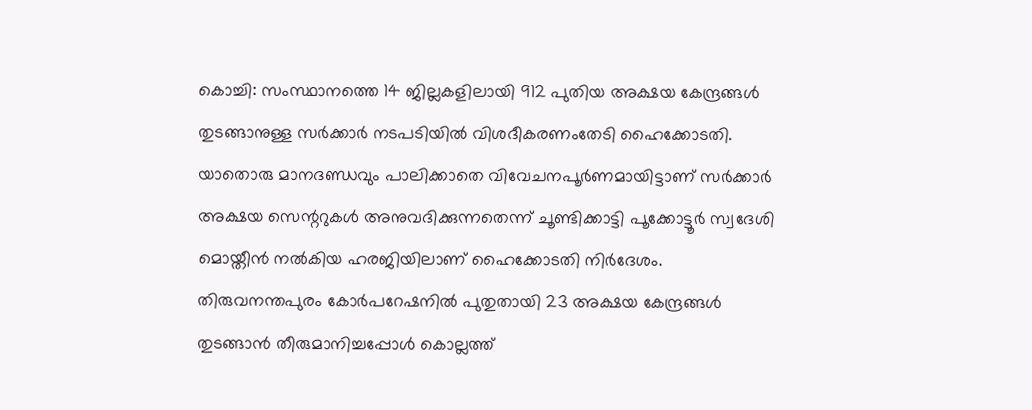കൊച്ചി: സംസ്ഥാനത്തെ 14 ജില്ലകളിലായി 912 പുതിയ അക്ഷയ കേന്ദ്രങ്ങൾ തുടങ്ങാനുള്ള സർക്കാർ നടപടിയിൽ വിശദീകരണംതേടി ഹൈക്കോടതി. യാതൊരു മാനദണ്ഡവും പാലിക്കാതെ വിവേചനപൂർണമായിട്ടാണ് സർക്കാർ അക്ഷയ സെന്ററുകൾ അനുവദിക്കുന്നതെന്ന് ചൂണ്ടിക്കാട്ടി പൂക്കോട്ടൂർ സ്വദേശി മൊയ്തീൻ നൽകിയ ഹരജിയിലാണ് ഹൈക്കോടതി നിർദേശം.
തിരുവനന്തപുരം കോർപറേഷനിൽ പുതുതായി 23 അക്ഷയ കേന്ദ്രങ്ങൾ തുടങ്ങാൻ തീരുമാനിച്ചപ്പോൾ കൊല്ലത്ത്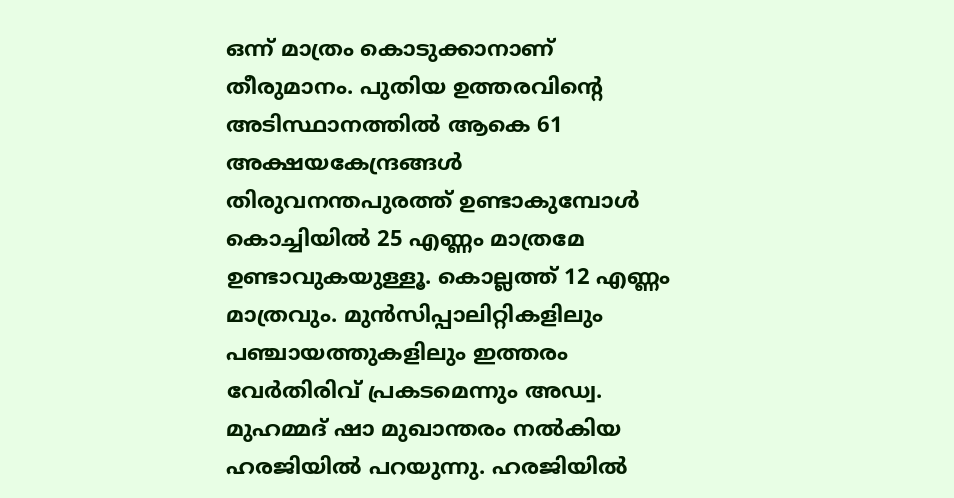ഒന്ന് മാത്രം കൊടുക്കാനാണ് തീരുമാനം. പുതിയ ഉത്തരവിന്റെ അടിസ്ഥാനത്തിൽ ആകെ 61 അക്ഷയകേന്ദ്രങ്ങൾ തിരുവനന്തപുരത്ത് ഉണ്ടാകുമ്പോൾ കൊച്ചിയിൽ 25 എണ്ണം മാത്രമേ ഉണ്ടാവുകയുള്ളൂ. കൊല്ലത്ത് 12 എണ്ണം മാത്രവും. മുൻസിപ്പാലിറ്റികളിലും പഞ്ചായത്തുകളിലും ഇത്തരം വേർതിരിവ് പ്രകടമെന്നും അഡ്വ. മുഹമ്മദ് ഷാ മുഖാന്തരം നൽകിയ ഹരജിയിൽ പറയുന്നു. ഹരജിയിൽ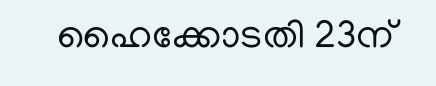ഹൈക്കോടതി 23ന്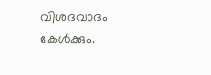വിശദവാദം കേൾക്കും.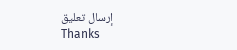إرسال تعليق
Thanks